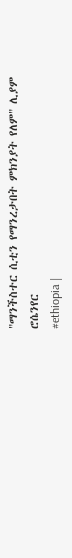"ማንችስተር ሲቲን የማንረታበት ምክንያት የለም" ሊያም ሮሴንየር
#ethiopia |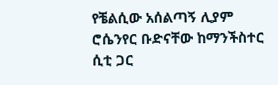የቼልሲው አሰልጣኝ ሊያም ሮሴንየር ቡድናቸው ከማንችስተር ሲቲ ጋር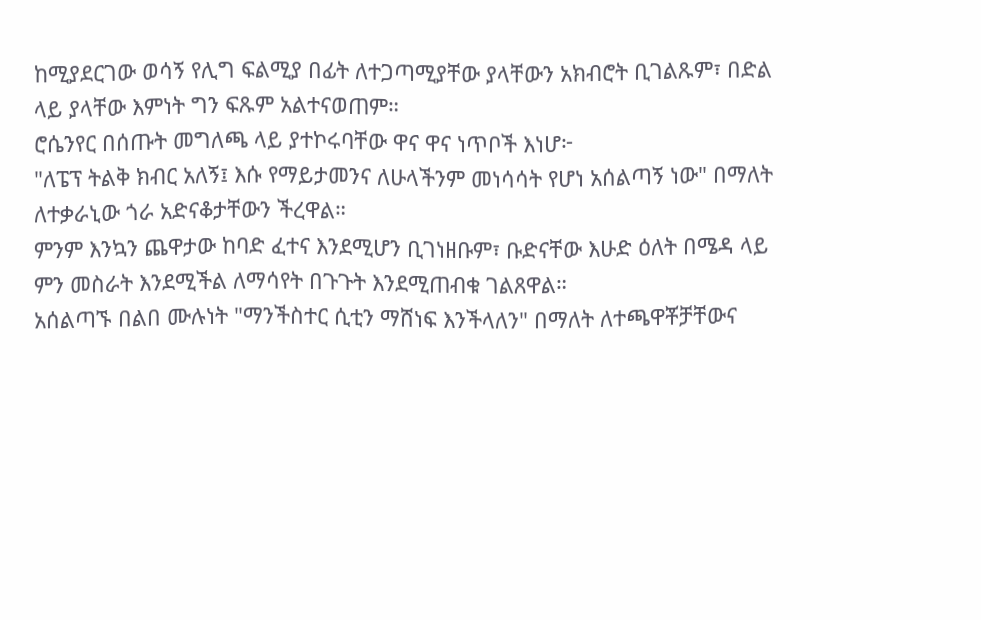ከሚያደርገው ወሳኝ የሊግ ፍልሚያ በፊት ለተጋጣሚያቸው ያላቸውን አክብሮት ቢገልጹም፣ በድል ላይ ያላቸው እምነት ግን ፍጹም አልተናወጠም።
ሮሴንየር በሰጡት መግለጫ ላይ ያተኮሩባቸው ዋና ዋና ነጥቦች እነሆ፦
"ለፔፕ ትልቅ ክብር አለኝ፤ እሱ የማይታመንና ለሁላችንም መነሳሳት የሆነ አሰልጣኝ ነው" በማለት ለተቃራኒው ጎራ አድናቆታቸውን ችረዋል።
ምንም እንኳን ጨዋታው ከባድ ፈተና እንደሚሆን ቢገነዘቡም፣ ቡድናቸው እሁድ ዕለት በሜዳ ላይ ምን መስራት እንደሚችል ለማሳየት በጉጉት እንደሚጠብቁ ገልጸዋል።
አሰልጣኙ በልበ ሙሉነት "ማንችስተር ሲቲን ማሸነፍ እንችላለን" በማለት ለተጫዋቾቻቸውና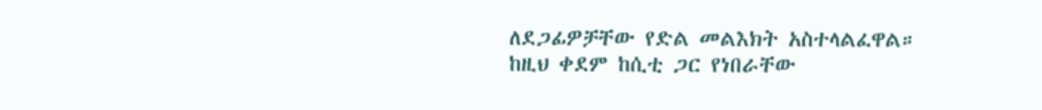ለደጋፊዎቻቸው የድል መልእክት አስተላልፈዋል።
ከዚህ ቀደም ከሲቲ ጋር የነበራቸው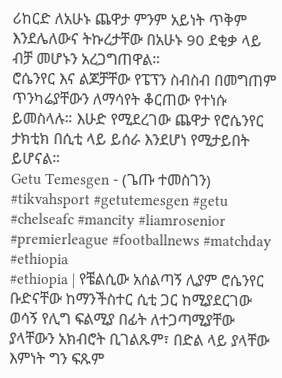ሪከርድ ለአሁኑ ጨዋታ ምንም አይነት ጥቅም እንደሌለውና ትኩረታቸው በአሁኑ 90 ደቂቃ ላይ ብቻ መሆኑን አረጋግጠዋል።
ሮሴንየር እና ልጆቻቸው የፔፕን ስብስብ በመግጠም ጥንካሬያቸውን ለማሳየት ቆርጠው የተነሱ ይመስላሉ። እሁድ የሚደረገው ጨዋታ የሮሴንየር ታክቲክ በሲቲ ላይ ይሰራ እንደሆነ የሚታይበት ይሆናል።
Getu Temesgen - (ጌጡ ተመስገን)
#tikvahsport #getutemesgen #getu #chelseafc #mancity #liamrosenior #premierleague #footballnews #matchday #ethiopia
#ethiopia | የቼልሲው አሰልጣኝ ሊያም ሮሴንየር ቡድናቸው ከማንችስተር ሲቲ ጋር ከሚያደርገው ወሳኝ የሊግ ፍልሚያ በፊት ለተጋጣሚያቸው ያላቸውን አክብሮት ቢገልጹም፣ በድል ላይ ያላቸው እምነት ግን ፍጹም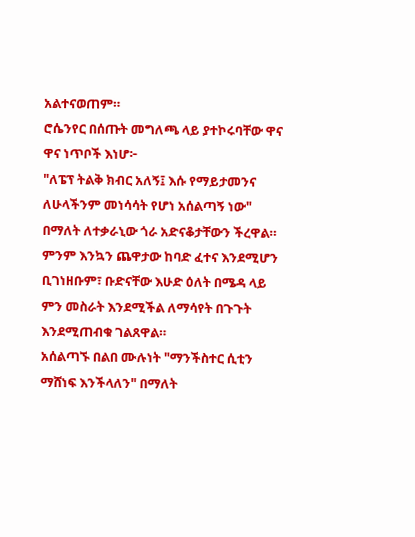አልተናወጠም።
ሮሴንየር በሰጡት መግለጫ ላይ ያተኮሩባቸው ዋና ዋና ነጥቦች እነሆ፦
"ለፔፕ ትልቅ ክብር አለኝ፤ እሱ የማይታመንና ለሁላችንም መነሳሳት የሆነ አሰልጣኝ ነው" በማለት ለተቃራኒው ጎራ አድናቆታቸውን ችረዋል።
ምንም እንኳን ጨዋታው ከባድ ፈተና እንደሚሆን ቢገነዘቡም፣ ቡድናቸው እሁድ ዕለት በሜዳ ላይ ምን መስራት እንደሚችል ለማሳየት በጉጉት እንደሚጠብቁ ገልጸዋል።
አሰልጣኙ በልበ ሙሉነት "ማንችስተር ሲቲን ማሸነፍ እንችላለን" በማለት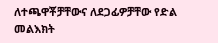ለተጫዋቾቻቸውና ለደጋፊዎቻቸው የድል መልእክት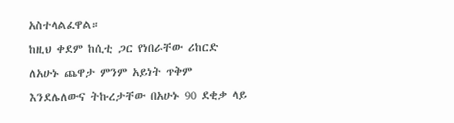አስተላልፈዋል።
ከዚህ ቀደም ከሲቲ ጋር የነበራቸው ሪከርድ ለአሁኑ ጨዋታ ምንም አይነት ጥቅም እንደሌለውና ትኩረታቸው በአሁኑ 90 ደቂቃ ላይ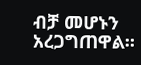ብቻ መሆኑን አረጋግጠዋል።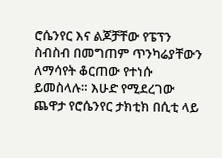ሮሴንየር እና ልጆቻቸው የፔፕን ስብስብ በመግጠም ጥንካሬያቸውን ለማሳየት ቆርጠው የተነሱ ይመስላሉ። እሁድ የሚደረገው ጨዋታ የሮሴንየር ታክቲክ በሲቲ ላይ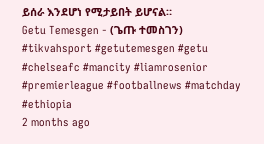ይሰራ እንደሆነ የሚታይበት ይሆናል።
Getu Temesgen - (ጌጡ ተመስገን)
#tikvahsport #getutemesgen #getu #chelseafc #mancity #liamrosenior #premierleague #footballnews #matchday #ethiopia
2 months ago